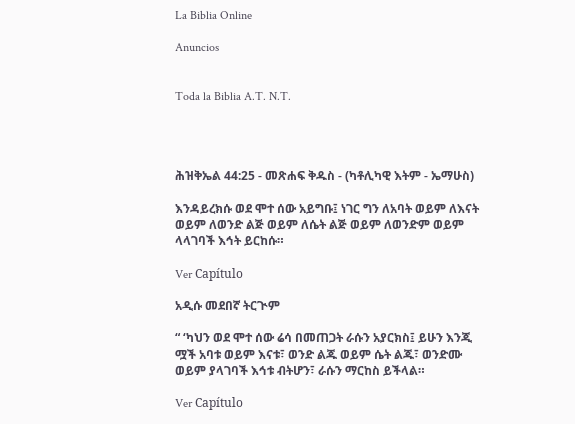La Biblia Online

Anuncios


Toda la Biblia A.T. N.T.




ሕዝቅኤል 44:25 - መጽሐፍ ቅዱስ - (ካቶሊካዊ እትም - ኤማሁስ)

እንዳይረክሱ ወደ ሞተ ሰው አይግቡ፤ ነገር ግን ለአባት ወይም ለእናት ወይም ለወንድ ልጅ ወይም ለሴት ልጅ ወይም ለወንድም ወይም ላላገባች እኅት ይርከሱ።

Ver Capítulo

አዲሱ መደበኛ ትርጒም

“ ‘ካህን ወደ ሞተ ሰው ሬሳ በመጠጋት ራሱን አያርክስ፤ ይሁን እንጂ ሟች አባቱ ወይም እናቱ፣ ወንድ ልጁ ወይም ሴት ልጁ፣ ወንድሙ ወይም ያላገባች እኅቱ ብትሆን፣ ራሱን ማርከስ ይችላል።

Ver Capítulo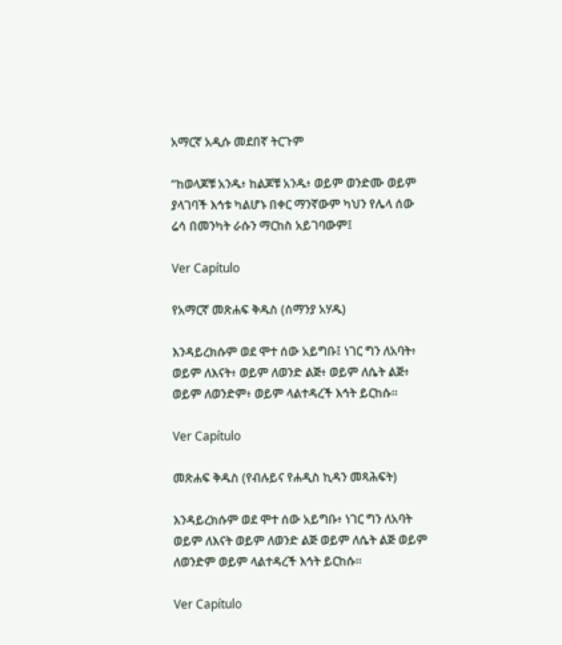አማርኛ አዲሱ መደበኛ ትርጉም

“ከወላጆቹ አንዱ፥ ከልጆቹ አንዱ፥ ወይም ወንድሙ ወይም ያላገባች እኅቱ ካልሆኑ በቀር ማንኛውም ካህን የሌላ ሰው ሬሳ በመንካት ራሱን ማርከስ አይገባውም፤

Ver Capítulo

የአማርኛ መጽሐፍ ቅዱስ (ሰማንያ አሃዱ)

እንዳይረክሱም ወደ ሞተ ሰው አይግቡ፤ ነገር ግን ለአባት፥ ወይም ለእናት፥ ወይም ለወንድ ልጅ፥ ወይም ለሴት ልጅ፥ ወይም ለወንድም፥ ወይም ላልተዳረች እኅት ይርከሱ።

Ver Capítulo

መጽሐፍ ቅዱስ (የብሉይና የሐዲስ ኪዳን መጻሕፍት)

እንዳይረክሱም ወደ ሞተ ሰው አይግቡ፥ ነገር ግን ለአባት ወይም ለእናት ወይም ለወንድ ልጅ ወይም ለሴት ልጅ ወይም ለወንድም ወይም ላልተዳረች እኅት ይርከሱ።

Ver Capítulo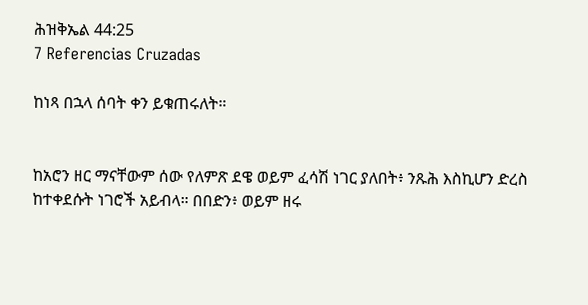ሕዝቅኤል 44:25
7 Referencias Cruzadas

ከነጻ በኋላ ሰባት ቀን ይቁጠሩለት።


ከአሮን ዘር ማናቸውም ሰው የለምጽ ደዌ ወይም ፈሳሽ ነገር ያለበት፥ ንጹሕ እስኪሆን ድረስ ከተቀደሱት ነገሮች አይብላ። በበድን፥ ወይም ዘሩ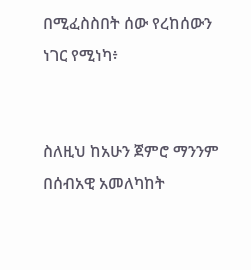በሚፈስስበት ሰው የረከሰውን ነገር የሚነካ፥


ስለዚህ ከአሁን ጀምሮ ማንንም በሰብአዊ አመለካከት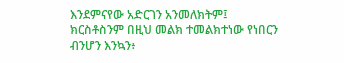እንደምናየው አድርገን አንመለክትም፤ ክርስቶስንም በዚህ መልክ ተመልክተነው የነበርን ብንሆን እንኳን፥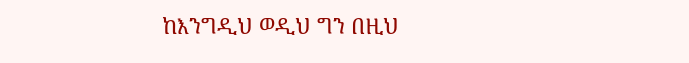ከእንግዲህ ወዲህ ግን በዚህ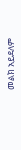መልክ አይደለም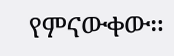የምናውቀው።